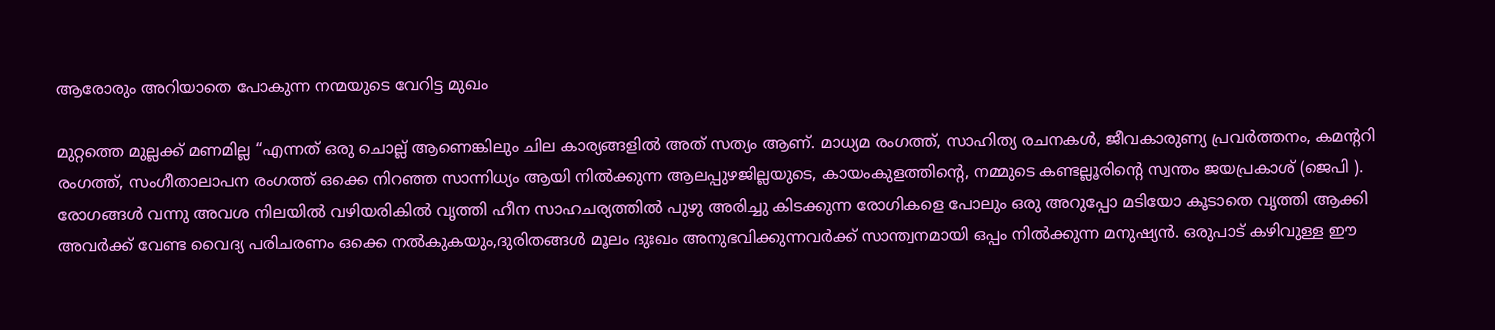ആരോരും അറിയാതെ പോകുന്ന നന്മയുടെ വേറിട്ട മുഖം

മുറ്റത്തെ മുല്ലക്ക് മണമില്ല “എന്നത് ഒരു ചൊല്ല് ആണെങ്കിലും ചില കാര്യങ്ങളിൽ അത് സത്യം ആണ്. മാധ്യമ രംഗത്ത്, സാഹിത്യ രചനകൾ, ജീവകാരുണ്യ പ്രവർത്തനം, കമന്ററി രംഗത്ത്, സംഗീതാലാപന രംഗത്ത് ഒക്കെ നിറഞ്ഞ സാന്നിധ്യം ആയി നിൽക്കുന്ന ആലപ്പുഴജില്ലയുടെ, കായംകുളത്തിന്റെ, നമ്മുടെ കണ്ടല്ലൂരിന്റെ സ്വന്തം ജയപ്രകാശ് (ജെപി ). രോഗങ്ങൾ വന്നു അവശ നിലയിൽ വഴിയരികിൽ വൃത്തി ഹീന സാഹചര്യത്തിൽ പുഴു അരിച്ചു കിടക്കുന്ന രോഗികളെ പോലും ഒരു അറുപ്പോ മടിയോ കൂടാതെ വൃത്തി ആക്കി അവർക്ക് വേണ്ട വൈദ്യ പരിചരണം ഒക്കെ നൽകുകയും,ദുരിതങ്ങൾ മൂലം ദുഃഖം അനുഭവിക്കുന്നവർക്ക് സാന്ത്വനമായി ഒപ്പം നിൽക്കുന്ന മനുഷ്യൻ. ഒരുപാട് കഴിവുള്ള ഈ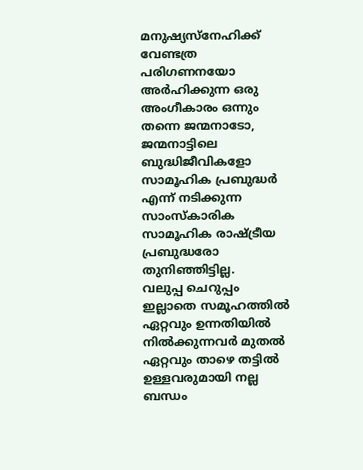മനുഷ്യസ്നേഹിക്ക് വേണ്ടത്ര പരിഗണനയോ അർഹിക്കുന്ന ഒരു അംഗീകാരം ഒന്നും തന്നെ ജന്മനാടോ, ജന്മനാട്ടിലെ ബുദ്ധിജീവികളോ സാമൂഹിക പ്രബുദ്ധർ എന്ന് നടിക്കുന്ന സാംസ്കാരിക സാമൂഹിക രാഷ്ട്രീയ പ്രബുദ്ധരോ തുനിഞ്ഞിട്ടില്ല.
വലുപ്പ ചെറുപ്പം ഇല്ലാതെ സമൂഹത്തിൽ ഏറ്റവും ഉന്നതിയിൽ നിൽക്കുന്നവർ മുതൽ ഏറ്റവും താഴെ തട്ടിൽ ഉള്ളവരുമായി നല്ല ബന്ധം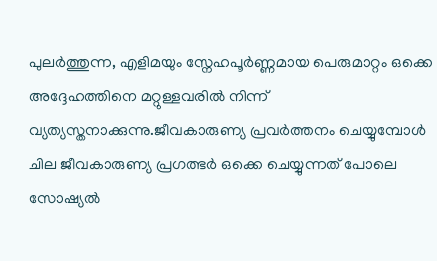പുലർത്തുന്ന, എളിമയും സ്നേഹപൂർണ്ണമായ പെരുമാറ്റം ഒക്കെ അദ്ദേഹത്തിനെ മറ്റുള്ളവരിൽ നിന്ന് വ്യത്യസ്തനാക്കുന്നു.ജീവകാരുണ്യ പ്രവർത്തനം ചെയ്യുമ്പോൾ ചില ജീവകാരുണ്യ പ്രഗത്ഭർ ഒക്കെ ചെയ്യുന്നത് പോലെ സോഷ്യൽ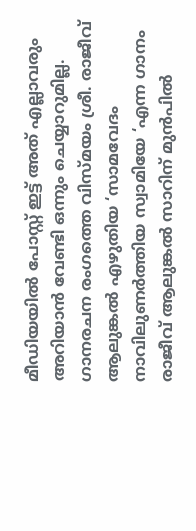മീഡിയയിൽ പോസ്റ്റ് ഇട്ട് അത് എല്ലാവരും അറിയാൻ വേണ്ടി ഒന്നും ചെയ്യാറുമില്ല.
ഗാനരചന രംഗത്തെ വിസ്മയം ശ്രീ. രാജീവ് ആലുങ്കൽ എഴുതിയ ‘സാമവേദം നാവിലുണർത്തിയ സ്വാമിയേ ‘എന്ന ഗാനം രാജീവ് ആലുങ്കൽ സാറിന് മുൻപിൽ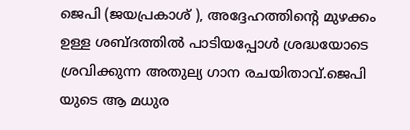ജെപി (ജയപ്രകാശ് ), അദ്ദേഹത്തിന്റെ മുഴക്കം ഉള്ള ശബ്ദത്തിൽ പാടിയപ്പോൾ ശ്രദ്ധയോടെ ശ്രവിക്കുന്ന അതുല്യ ഗാന രചയിതാവ്.ജെപി യുടെ ആ മധുര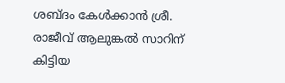ശബ്ദം കേൾക്കാൻ ശ്രീ. രാജീവ് ആലുങ്കൽ സാറിന് കിട്ടിയ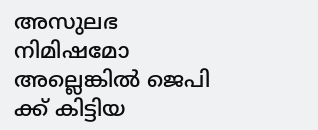അസുലഭ നിമിഷമോ അല്ലെങ്കിൽ ജെപി ക്ക് കിട്ടിയ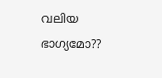വലിയ ഭാഗ്യമോ??